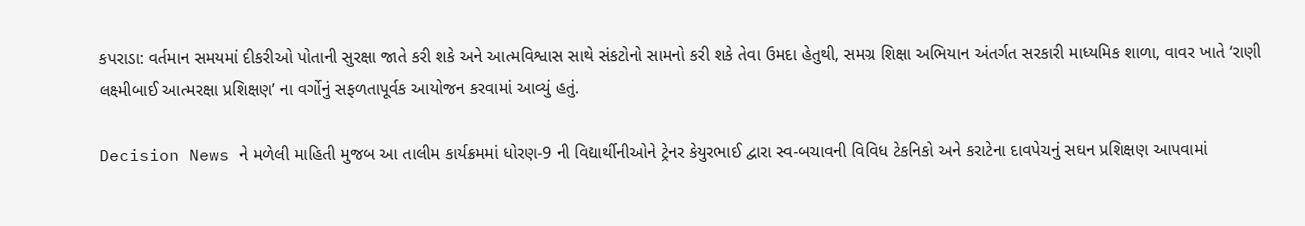કપરાડા: વર્તમાન સમયમાં દીકરીઓ પોતાની સુરક્ષા જાતે કરી શકે અને આત્મવિશ્વાસ સાથે સંકટોનો સામનો કરી શકે તેવા ઉમદા હેતુથી, સમગ્ર શિક્ષા અભિયાન અંતર્ગત સરકારી માધ્યમિક શાળા, વાવર ખાતે ‘રાણી લક્ષ્મીબાઈ આત્મરક્ષા પ્રશિક્ષણ’ ના વર્ગોનું સફળતાપૂર્વક આયોજન કરવામાં આવ્યું હતું.

Decision News ને મળેલી માહિતી મુજબ આ તાલીમ કાર્યક્રમમાં ધોરણ-9 ની વિદ્યાર્થીનીઓને ટ્રેનર કેયુરભાઈ દ્વારા સ્વ-બચાવની વિવિધ ટેકનિકો અને કરાટેના દાવપેચનું સઘન પ્રશિક્ષણ આપવામાં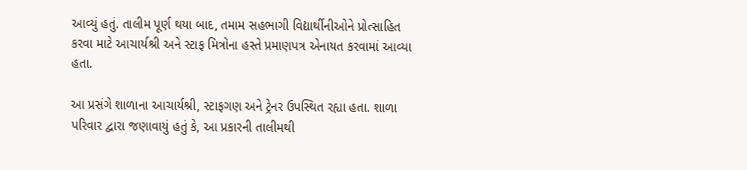આવ્યું હતું. તાલીમ પૂર્ણ થયા બાદ, તમામ સહભાગી વિદ્યાર્થીનીઓને પ્રોત્સાહિત કરવા માટે આચાર્યશ્રી અને સ્ટાફ મિત્રોના હસ્તે પ્રમાણપત્ર એનાયત કરવામાં આવ્યા હતા.

આ પ્રસંગે શાળાના આચાર્યશ્રી, સ્ટાફગણ અને ટ્રેનર ઉપસ્થિત રહ્યા હતા. શાળા પરિવાર દ્વારા જણાવાયું હતું કે, આ પ્રકારની તાલીમથી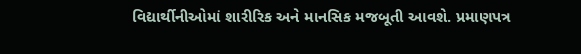વિદ્યાર્થીનીઓમાં શારીરિક અને માનસિક મજબૂતી આવશે. પ્રમાણપત્ર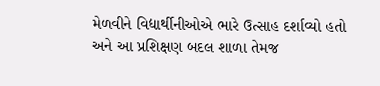મેળવીને વિદ્યાર્થીનીઓએ ભારે ઉત્સાહ દર્શાવ્યો હતો અને આ પ્રશિક્ષણ બદલ શાળા તેમજ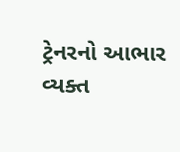ટ્રેનરનો આભાર વ્યક્ત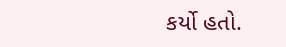કર્યો હતો.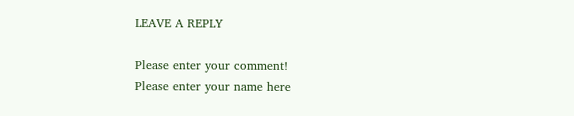LEAVE A REPLY

Please enter your comment!
Please enter your name here